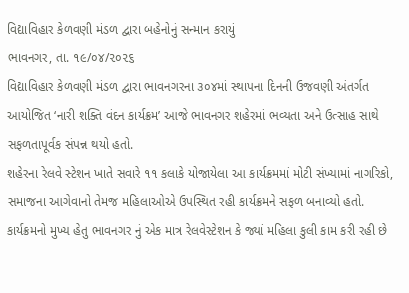વિદ્યાવિહાર કેળવણી મંડળ દ્વારા બહેનોનું સન્માન કરાયું
ભાવનગર, તા. ૧૯/૦૪/૨૦૨૬
વિદ્યાવિહાર કેળવણી મંડળ દ્વારા ભાવનગરના ૩૦૪માં સ્થાપના દિનની ઉજવણી અંતર્ગત આયોજિત ‘નારી શક્તિ વંદન કાર્યક્રમ’ આજે ભાવનગર શહેરમાં ભવ્યતા અને ઉત્સાહ સાથે સફળતાપૂર્વક સંપન્ન થયો હતો.
શહેરના રેલવે સ્ટેશન ખાતે સવારે ૧૧ કલાકે યોજાયેલા આ કાર્યક્રમમાં મોટી સંખ્યામાં નાગરિકો, સમાજના આગેવાનો તેમજ મહિલાઓએ ઉપસ્થિત રહી કાર્યક્રમને સફળ બનાવ્યો હતો.
કાર્યક્રમનો મુખ્ય હેતુ ભાવનગર નું એક માત્ર રેલવેસ્ટેશન કે જ્યાં મહિલા કુલી કામ કરી રહી છે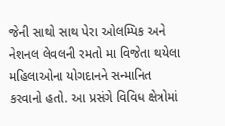જેની સાથો સાથ પેરા ઓલમ્પિક અને નેશનલ લેવલની રમતો મા વિજેતા થયેલા મહિલાઓના યોગદાનને સન્માનિત કરવાનો હતો. આ પ્રસંગે વિવિધ ક્ષેત્રોમાં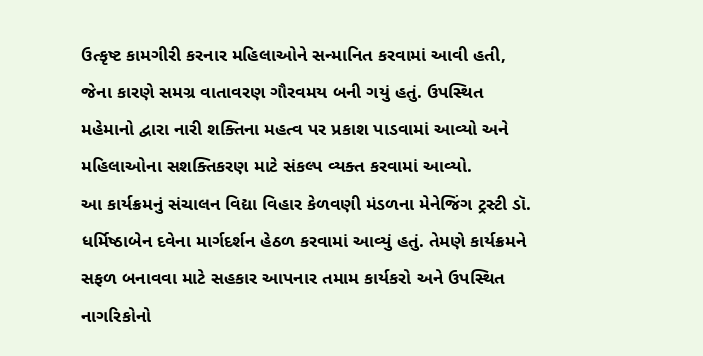ઉત્કૃષ્ટ કામગીરી કરનાર મહિલાઓને સન્માનિત કરવામાં આવી હતી, જેના કારણે સમગ્ર વાતાવરણ ગૌરવમય બની ગયું હતું. ઉપસ્થિત મહેમાનો દ્વારા નારી શક્તિના મહત્વ પર પ્રકાશ પાડવામાં આવ્યો અને મહિલાઓના સશક્તિકરણ માટે સંકલ્પ વ્યક્ત કરવામાં આવ્યો.
આ કાર્યક્રમનું સંચાલન વિદ્યા વિહાર કેળવણી મંડળના મેનેજિંગ ટ્રસ્ટી ડૉ. ધર્મિષ્ઠાબેન દવેના માર્ગદર્શન હેઠળ કરવામાં આવ્યું હતું. તેમણે કાર્યક્રમને સફળ બનાવવા માટે સહકાર આપનાર તમામ કાર્યકરો અને ઉપસ્થિત નાગરિકોનો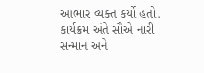આભાર વ્યક્ત કર્યો હતો.
કાર્યક્રમ અંતે સૌએ નારી સન્માન અને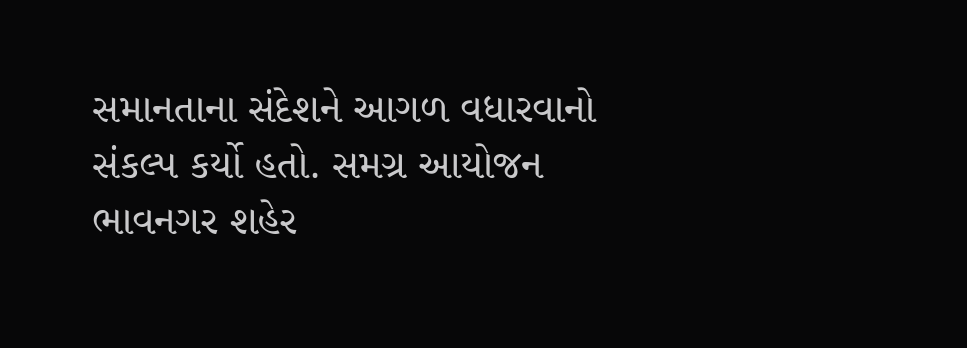સમાનતાના સંદેશને આગળ વધારવાનો સંકલ્પ કર્યો હતો. સમગ્ર આયોજન ભાવનગર શહેર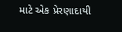માટે એક પ્રેરણાદાયી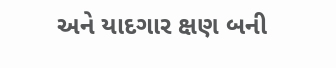અને યાદગાર ક્ષણ બની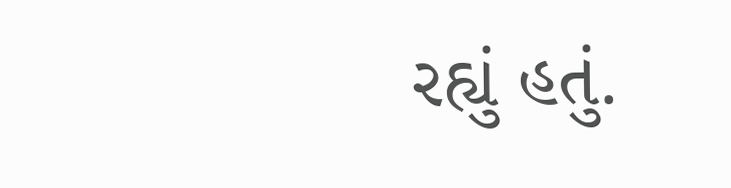રહ્યું હતું.